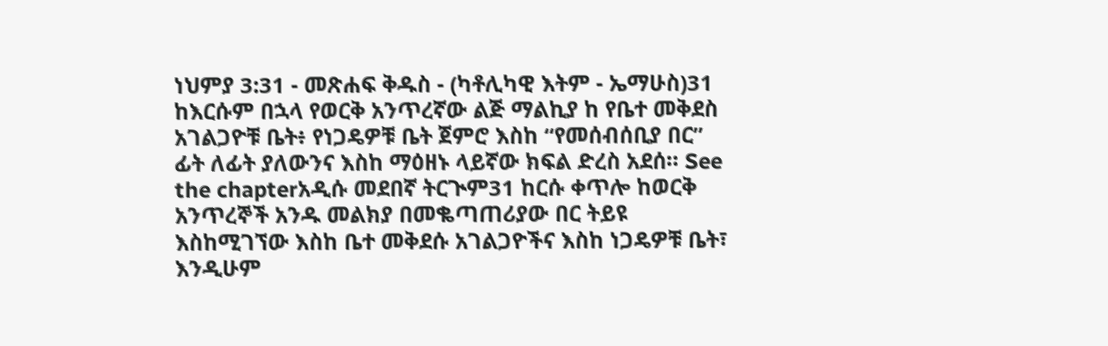ነህምያ 3:31 - መጽሐፍ ቅዱስ - (ካቶሊካዊ እትም - ኤማሁስ)31 ከእርሱም በኋላ የወርቅ አንጥረኛው ልጅ ማልኪያ ከ የቤተ መቅደስ አገልጋዮቹ ቤት፥ የነጋዴዎቹ ቤት ጀምሮ እስከ “የመሰብሰቢያ በር” ፊት ለፊት ያለውንና እስከ ማዕዘኑ ላይኛው ክፍል ድረስ አደሰ። See the chapterአዲሱ መደበኛ ትርጒም31 ከርሱ ቀጥሎ ከወርቅ አንጥረኞች አንዱ መልክያ በመቈጣጠሪያው በር ትይዩ እስከሚገኘው እስከ ቤተ መቅደሱ አገልጋዮችና እስከ ነጋዴዎቹ ቤት፣ እንዲሁም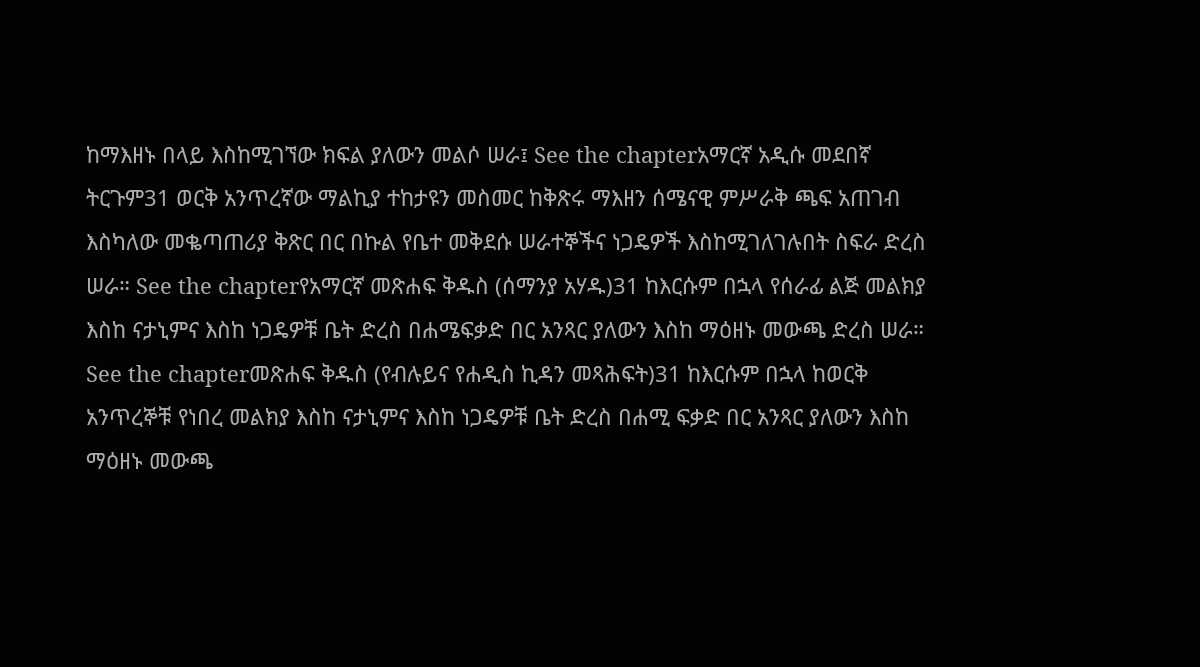ከማእዘኑ በላይ እስከሚገኘው ክፍል ያለውን መልሶ ሠራ፤ See the chapterአማርኛ አዲሱ መደበኛ ትርጉም31 ወርቅ አንጥረኛው ማልኪያ ተከታዩን መስመር ከቅጽሩ ማእዘን ሰሜናዊ ምሥራቅ ጫፍ አጠገብ እስካለው መቈጣጠሪያ ቅጽር በር በኩል የቤተ መቅደሱ ሠራተኞችና ነጋዴዎች እስከሚገለገሉበት ስፍራ ድረስ ሠራ። See the chapterየአማርኛ መጽሐፍ ቅዱስ (ሰማንያ አሃዱ)31 ከእርሱም በኋላ የሰራፊ ልጅ መልክያ እስከ ናታኒምና እስከ ነጋዴዎቹ ቤት ድረስ በሐሜፍቃድ በር አንጻር ያለውን እስከ ማዕዘኑ መውጫ ድረስ ሠራ። See the chapterመጽሐፍ ቅዱስ (የብሉይና የሐዲስ ኪዳን መጻሕፍት)31 ከእርሱም በኋላ ከወርቅ አንጥረኞቹ የነበረ መልክያ እስከ ናታኒምና እስከ ነጋዴዎቹ ቤት ድረስ በሐሚ ፍቃድ በር አንጻር ያለውን እስከ ማዕዘኑ መውጫ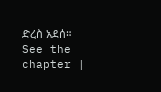ድረስ አደሰ። See the chapter |